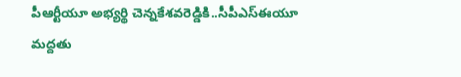పీఆర్టీయూ అభ్యర్థి చెన్నకేశవరెడ్డికి..సీపీఎస్ఈయూ మద్దతు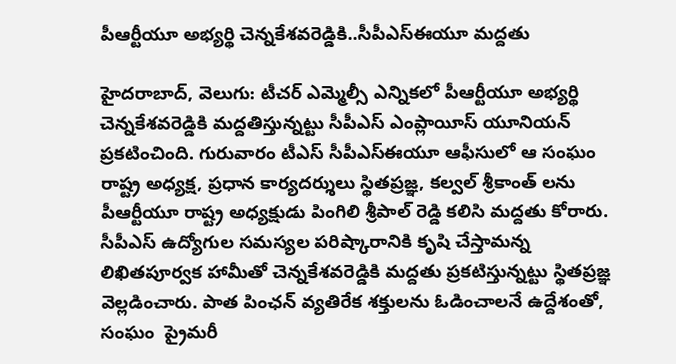పీఆర్టీయూ అభ్యర్థి చెన్నకేశవరెడ్డికి..సీపీఎస్ఈయూ మద్దతు

హైదరాబాద్, వెలుగు: టీచర్ ఎమ్మెల్సీ ఎన్నికలో పీఆర్టీయూ అభ్యర్థి చెన్నకేశవరెడ్డికి మద్దతిస్తున్నట్టు సీపీఎస్ ఎంప్లాయీస్ యూనియన్ ప్రకటించింది. గురువారం టీఎస్ సీపీఎస్ఈయూ ఆఫీసులో ఆ సంఘం రాష్ట్ర అధ్యక్ష, ప్రధాన కార్యదర్శులు స్థితప్రజ్ఞ, కల్వల్ శ్రీకాంత్ లను పీఆర్టీయూ రాష్ట్ర అధ్యక్షుడు పింగిలి శ్రీపాల్ రెడ్డి కలిసి మద్దతు కోరారు. సీపీఎస్ ఉద్యోగుల సమస్యల పరిష్కారానికి కృషి చేస్తామన్న లిఖితపూర్వక హామీతో చెన్నకేశవరెడ్డికి మద్దతు ప్రకటిస్తున్నట్టు స్థితప్రజ్ఞ వెల్లడించారు. పాత పింఛన్ వ్యతిరేక శక్తులను ఓడించాలనే ఉద్దేశంతో, సంఘం  ప్రైమరీ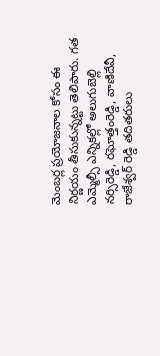మెంబర్ల ప్రయోజనాల కోసం ఈ నిర్ణయం తీసుకున్నట్టు తెలిపారు. గత ఎమ్మెల్సీ ఎన్నికల్లో అలుగుబెల్లి నర్సిరెడ్డి, రఘోత్తంరెడ్డి, వాణిదేవీ, రాజేశ్వర్ రెడ్డి తదితరులు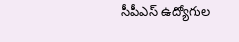సీపీఎస్ ఉద్యోగుల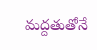మద్దతుతోనే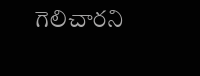గెలిచారని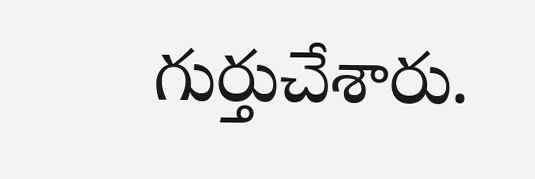గుర్తుచేశారు.